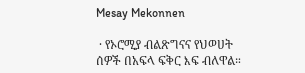Mesay Mekonnen

 · የኦሮሚያ ብልጽግናና የህወሀት ሰዎች በአፍላ ፍቅር እፍ ብለዋል።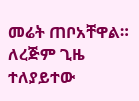መሬት ጠቦአቸዋል። ለረጅም ጊዜ ተለያይተው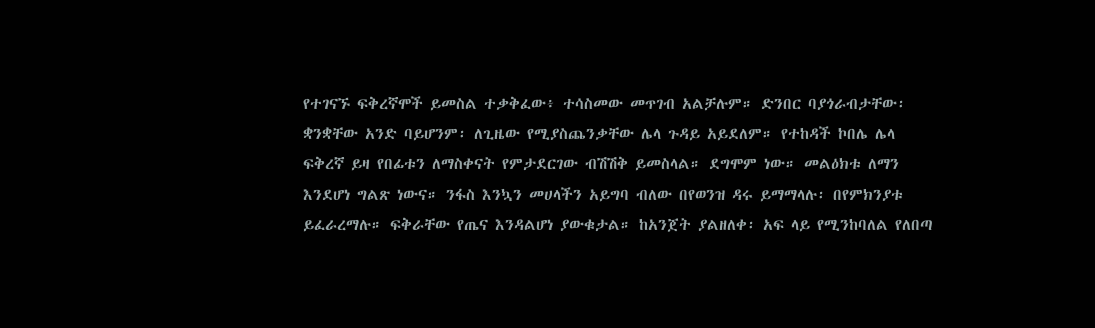የተገናኙ ፍቅረኛሞች ይመስል ተቃቅፈው፥ ተሳስመው መጥገብ አልቻሉም። ድንበር ባያጎራብታቸው፡ ቋንቋቸው አንድ ባይሆንም፡ ለጊዜው የሚያስጨንቃቸው ሌላ ጉዳይ አይደለም። የተከዳች ኮበሌ ሌላ ፍቅረኛ ይዛ የበፊቱን ለማስቀናት የምታደርገው ብሽሽቅ ይመስላል። ደግሞም ነው። መልዕክቱ ለማን እንደሆነ ግልጽ ነውና። ንፋስ እንኳን መሀላችን አይግባ ብለው በየወንዝ ዳሩ ይማማላሉ፡ በየምክንያቱ ይፈራረማሉ። ፍቅራቸው የጤና እንዳልሆነ ያውቁታል። ከአንጀት ያልዘለቀ፡ አፍ ላይ የሚንከባለል የለበጣ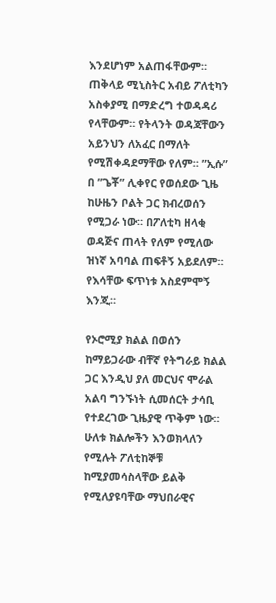እንደሆነም አልጠፋቸውም። ጠቅላይ ሚኒስትር አብይ ፖለቲካን አስቀያሚ በማድረግ ተወዳዳሪ የላቸውም። የትላንት ወዳጃቸውን አይንህን ለአፈር በማለት የሚሽቀዳደማቸው የለም። ”ኢሱ” በ ”ጌቾ” ሊቀየር የወሰደው ጊዜ ከሁዜን ቦልት ጋር ክብረወሰን የሚጋራ ነው። በፖለቲካ ዘላቂ ወዳጅና ጠላት የለም የሚለው ዝነኛ አባባል ጠፍቶኝ አይደለም። የእሳቸው ፍጥነቱ አስደምሞኝ እንጂ።

የኦሮሚያ ክልል በወሰን ከማይጋራው ብቸኛ የትግራይ ክልል ጋር እንዲህ ያለ መርህና ሞራል አልባ ግንኙነት ሲመሰርት ታሳቢ የተደረገው ጊዜያዊ ጥቅም ነው። ሁለቱ ክልሎችን እንወክላለን የሚሉት ፖለቲከኞቹ ከሚያመሳስላቸው ይልቅ የሚለያዩባቸው ማህበራዊና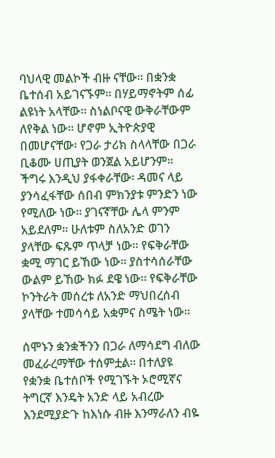ባህላዊ መልኮች ብዙ ናቸው። በቋንቋ ቤተሰብ አይገናኙም። በሃይማኖትም ሰፊ ልዩነት አላቸው። ስነልቦናዊ ውቅራቸውም ለየቅል ነው። ሆኖም ኢትዮጵያዊ በመሆናቸው፡ የጋራ ታሪክ ስላላቸው በጋራ ቢቆሙ ሀጢያት ወንጀል አይሆንም። ችግሩ እንዲህ ያፋቀራቸው፡ ዳመና ላይ ያንሳፈፋቸው ሰበብ ምክንያቱ ምንድን ነው የሚለው ነው። ያገናኛቸው ሌላ ምንም አይደለም። ሁለቱም ስለአንድ ወገን ያላቸው ፍጹም ጥላቻ ነው። የፍቅራቸው ቋሚ ማገር ይኸው ነው። ያስተሳሰራቸው ውልም ይኸው ክፉ ደዌ ነው። የፍቅራቸው ኮንትራት መሰረቱ ለአንድ ማህበረሰብ ያላቸው ተመሳሳይ አቋምና ስሜት ነው።

ሰሞኑን ቋንቋችንን በጋራ ለማሳደግ ብለው መፈራረማቸው ተሰምቷል። በተለያዩ የቋንቋ ቤተሰቦች የሚገኙት ኦሮሚኛና ትግርኛ እንዴት አንድ ላይ አብረው እንደሚያድጉ ከእነሱ ብዙ እንማራለን ብዬ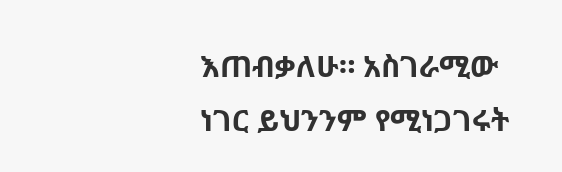እጠብቃለሁ። አስገራሚው ነገር ይህንንም የሚነጋገሩት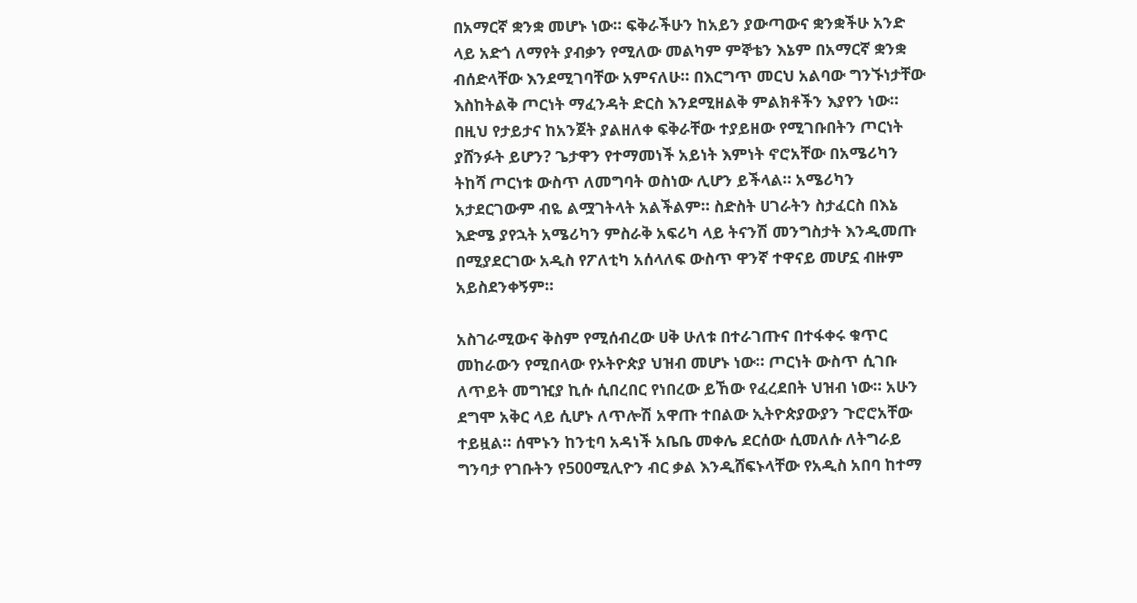በአማርኛ ቋንቋ መሆኑ ነው። ፍቅራችሁን ከአይን ያውጣውና ቋንቋችሁ አንድ ላይ አድጎ ለማየት ያብቃን የሚለው መልካም ምኞቴን እኔም በአማርኛ ቋንቋ ብሰድላቸው እንደሚገባቸው አምናለሁ። በእርግጥ መርህ አልባው ግንኙነታቸው እስከትልቅ ጦርነት ማፈንዳት ድርስ እንደሚዘልቅ ምልክቶችን እያየን ነው። በዚህ የታይታና ከአንጀት ያልዘለቀ ፍቅራቸው ተያይዘው የሚገቡበትን ጦርነት ያሸንፉት ይሆን? ጌታዋን የተማመነች አይነት እምነት ኖሮአቸው በአሜሪካን ትከሻ ጦርነቱ ውስጥ ለመግባት ወስነው ሊሆን ይችላል። አሜሪካን አታደርገውም ብዬ ልሟገትላት አልችልም። ስድስት ሀገራትን ስታፈርስ በእኔ እድሜ ያየኋት አሜሪካን ምስራቅ አፍሪካ ላይ ትናንሽ መንግስታት እንዲመጡ በሚያደርገው አዲስ የፖለቲካ አሰላለፍ ውስጥ ዋንኛ ተዋናይ መሆኗ ብዙም አይስደንቀኝም።

አስገራሚውና ቅስም የሚሰብረው ሀቅ ሁለቱ በተራገጡና በተፋቀሩ ቁጥር መከራውን የሚበላው የኦትዮጵያ ህዝብ መሆኑ ነው። ጦርነት ውስጥ ሲገቡ ለጥይት መግዢያ ኪሱ ሲበረበር የነበረው ይኸው የፈረደበት ህዝብ ነው። አሁን ደግሞ አቅር ላይ ሲሆኑ ለጥሎሽ አዋጡ ተበልው ኢትዮጵያውያን ጉሮሮአቸው ተይዟል። ሰሞኑን ከንቲባ አዳነች አቤቤ መቀሌ ደርሰው ሲመለሱ ለትግራይ ግንባታ የገቡትን የ500ሚሊዮን ብር ቃል እንዲሸፍኑላቸው የአዲስ አበባ ከተማ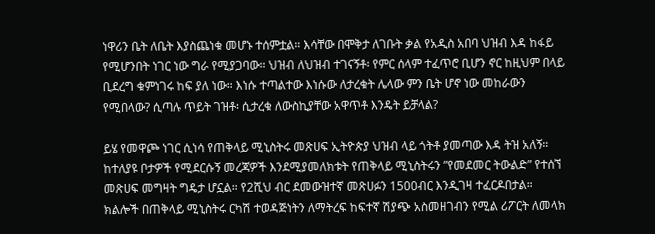ነዋሪን ቤት ለቤት እያስጨነቁ መሆኑ ተሰምቷል። እሳቸው በሞቅታ ለገቡት ቃል የአዲስ አበባ ህዝብ እዳ ከፋይ የሚሆንበት ነገር ነው ግራ የሚያጋባው። ህዝብ ለህዝብ ተገናኝቶ፡ የምር ሰላም ተፈጥሮ ቢሆን ኖር ከዚህም በላይ ቢደረግ ቁምነገሩ ከፍ ያለ ነው። እነሱ ተጣልተው እነሱው ለታረቁት ሌላው ምን ቤት ሆኖ ነው መከራውን የሚበላው? ሲጣሉ ጥይት ገዝቶ፡ ሲታረቁ ለውስኪያቸው አዋጥቶ እንዴት ይቻላል?

ይሄ የመዋጮ ነገር ሲነሳ የጠቅላይ ሚኒስትሩ መጽሀፍ ኢትዮጵያ ህዝብ ላይ ጎትቶ ያመጣው እዳ ትዝ አለኝ። ከተለያዩ ቦታዎች የሚደርሱኝ መረጃዎች እንደሚያመለክቱት የጠቅላይ ሚኒስትሩን ”የመደመር ትውልድ” የተሰኘ መጽሀፍ መግዛት ግዴታ ሆኗል። የ2ሺህ ብር ደመውዝተኛ መጽሀፉን 1500ብር እንዲገዛ ተፈርዶበታል። ክልሎች በጠቅላይ ሚኒስትሩ ርካሽ ተወዳጅነትን ለማትረፍ ከፍተኛ ሽያጭ አስመዘገብን የሚል ሪፖርት ለመላክ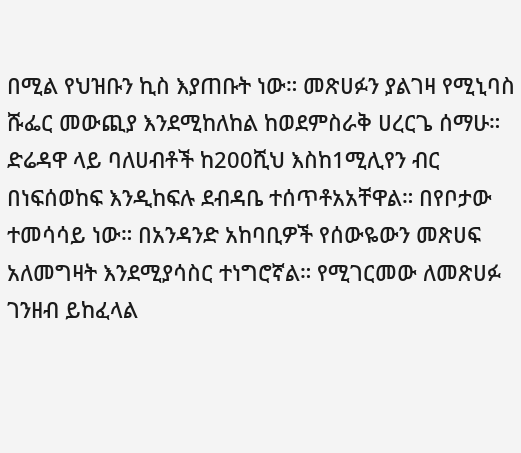በሚል የህዝቡን ኪስ እያጠቡት ነው። መጽሀፉን ያልገዛ የሚኒባስ ሹፌር መውጪያ እንደሚከለከል ከወደምስራቅ ሀረርጌ ሰማሁ። ድሬዳዋ ላይ ባለሀብቶች ከ200ሺህ እስከ1ሚሊየን ብር በነፍሰወከፍ እንዲከፍሉ ደብዳቤ ተሰጥቶአአቸዋል። በየቦታው ተመሳሳይ ነው። በአንዳንድ አከባቢዎች የሰውዬውን መጽሀፍ አለመግዛት እንደሚያሳስር ተነግሮኛል። የሚገርመው ለመጽሀፉ ገንዘብ ይከፈላል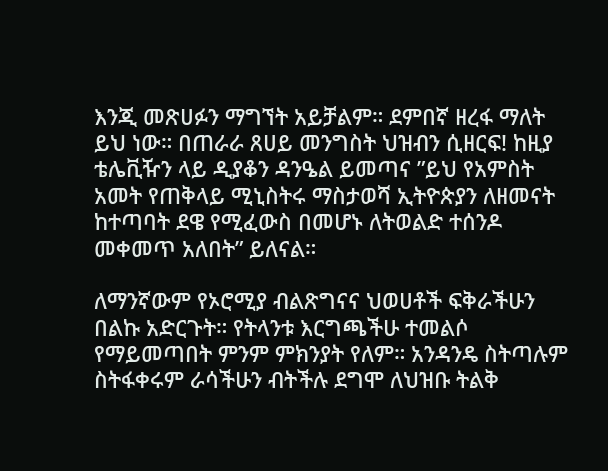እንጂ መጽሀፉን ማግኘት አይቻልም። ደምበኛ ዘረፋ ማለት ይህ ነው። በጠራራ ጸሀይ መንግስት ህዝብን ሲዘርፍ! ከዚያ ቴሌቪዥን ላይ ዲያቆን ዳንዔል ይመጣና ”ይህ የአምስት አመት የጠቅላይ ሚኒስትሩ ማስታወሻ ኢትዮጵያን ለዘመናት ከተጣባት ደዌ የሚፈውስ በመሆኑ ለትወልድ ተሰንዶ መቀመጥ አለበት” ይለናል።

ለማንኛውም የኦሮሚያ ብልጽግናና ህወሀቶች ፍቅራችሁን በልኩ አድርጉት። የትላንቱ እርግጫችሁ ተመልሶ የማይመጣበት ምንም ምክንያት የለም። አንዳንዴ ስትጣሉም ስትፋቀሩም ራሳችሁን ብትችሉ ደግሞ ለህዝቡ ትልቅ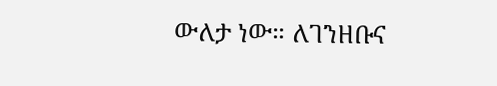ውለታ ነው። ለገንዘቡና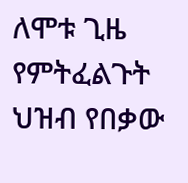ለሞቱ ጊዜ የምትፈልጉት ህዝብ የበቃው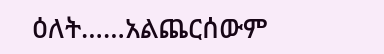ዕለት……አልጨርሰውም